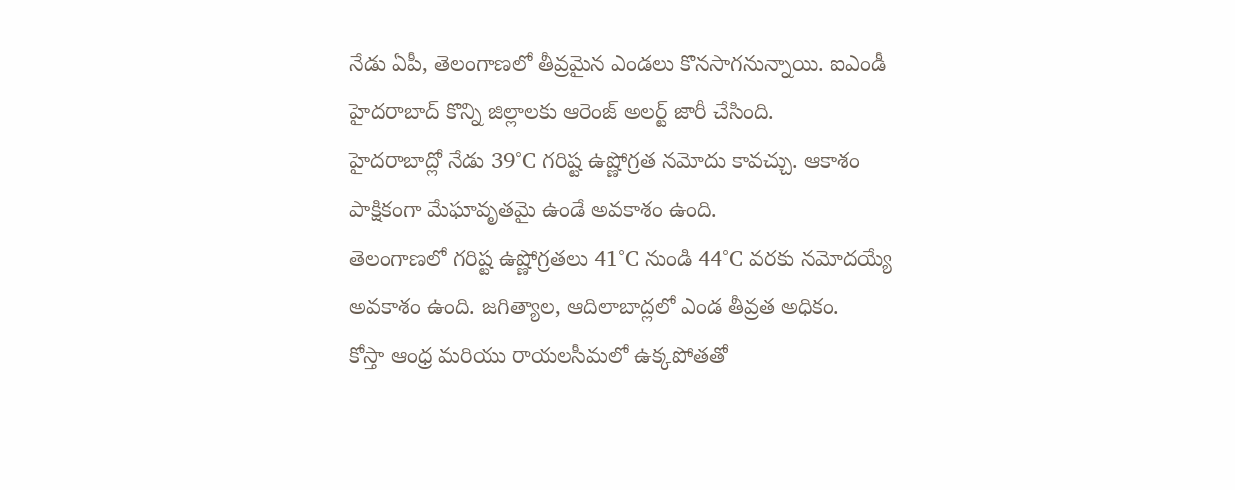నేడు ఏపీ, తెలంగాణలో తీవ్రమైన ఎండలు కొనసాగనున్నాయి. ఐఎండీ హైదరాబాద్ కొన్ని జిల్లాలకు ఆరెంజ్ అలర్ట్ జారీ చేసింది.
హైదరాబాద్లో నేడు 39°C గరిష్ట ఉష్ణోగ్రత నమోదు కావచ్చు. ఆకాశం పాక్షికంగా మేఘావృతమై ఉండే అవకాశం ఉంది.
తెలంగాణలో గరిష్ట ఉష్ణోగ్రతలు 41°C నుండి 44°C వరకు నమోదయ్యే అవకాశం ఉంది. జగిత్యాల, ఆదిలాబాద్లలో ఎండ తీవ్రత అధికం.
కోస్తా ఆంధ్ర మరియు రాయలసీమలో ఉక్కపోతతో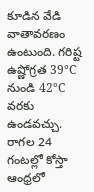కూడిన వేడి వాతావరణం ఉంటుంది. గరిష్ట ఉష్ణోగ్రత 39°C నుండి 42°C వరకు ఉండవచ్చు.
రాగల 24 గంటల్లో కోస్తా ఆంధ్రలో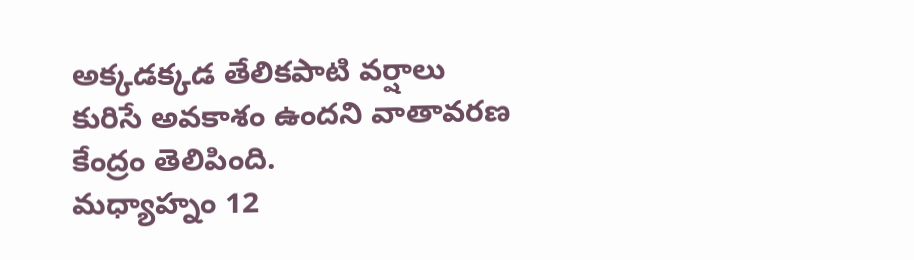అక్కడక్కడ తేలికపాటి వర్షాలు కురిసే అవకాశం ఉందని వాతావరణ కేంద్రం తెలిపింది.
మధ్యాహ్నం 12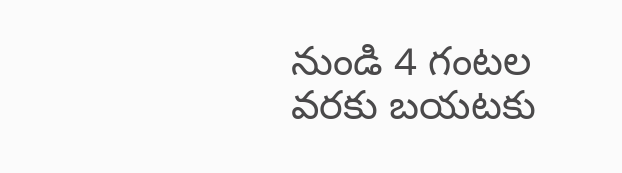నుండి 4 గంటల వరకు బయటకు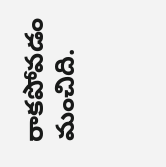రాకపోవడం మంచిది.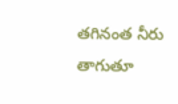తగినంత నీరు తాగుతూ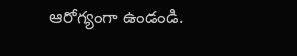ఆరోగ్యంగా ఉండండి.